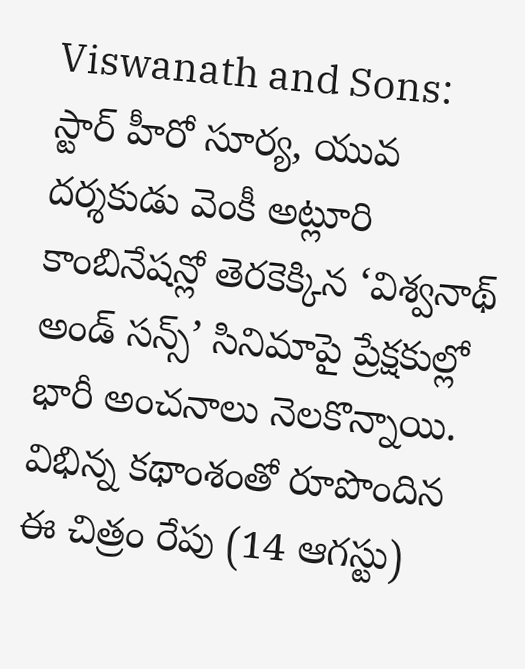Viswanath and Sons: స్టార్ హీరో సూర్య, యువ దర్శకుడు వెంకీ అట్లూరి కాంబినేషన్లో తెరకెక్కిన ‘విశ్వనాథ్ అండ్ సన్స్’ సినిమాపై ప్రేక్షకుల్లో భారీ అంచనాలు నెలకొన్నాయి. విభిన్న కథాంశంతో రూపొందిన ఈ చిత్రం రేపు (14 ఆగస్టు)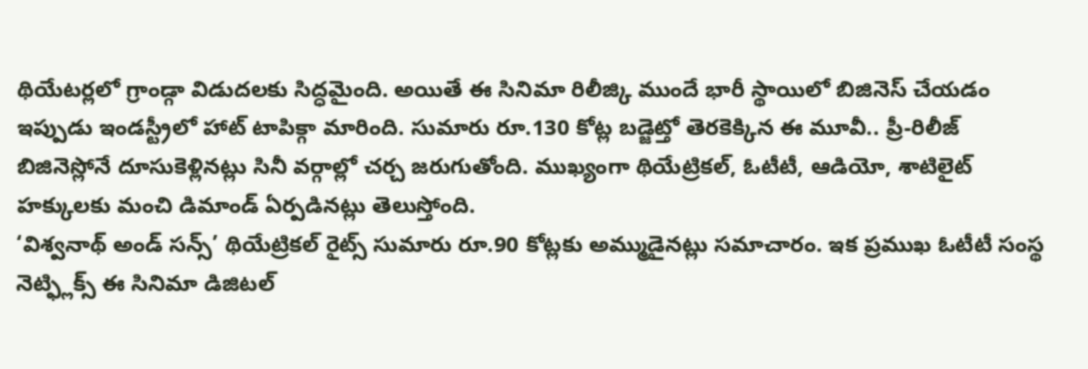థియేటర్లలో గ్రాండ్గా విడుదలకు సిద్ధమైంది. అయితే ఈ సినిమా రిలీజ్కి ముందే భారీ స్థాయిలో బిజినెస్ చేయడం ఇప్పుడు ఇండస్ట్రీలో హాట్ టాపిక్గా మారింది. సుమారు రూ.130 కోట్ల బడ్జెట్తో తెరకెక్కిన ఈ మూవీ.. ప్రీ-రిలీజ్ బిజినెస్లోనే దూసుకెళ్లినట్లు సినీ వర్గాల్లో చర్చ జరుగుతోంది. ముఖ్యంగా థియేట్రికల్, ఓటీటీ, ఆడియో, శాటిలైట్ హక్కులకు మంచి డిమాండ్ ఏర్పడినట్లు తెలుస్తోంది.
‘విశ్వనాథ్ అండ్ సన్స్’ థియేట్రికల్ రైట్స్ సుమారు రూ.90 కోట్లకు అమ్ముడైనట్లు సమాచారం. ఇక ప్రముఖ ఓటీటీ సంస్థ నెట్ఫ్లిక్స్ ఈ సినిమా డిజిటల్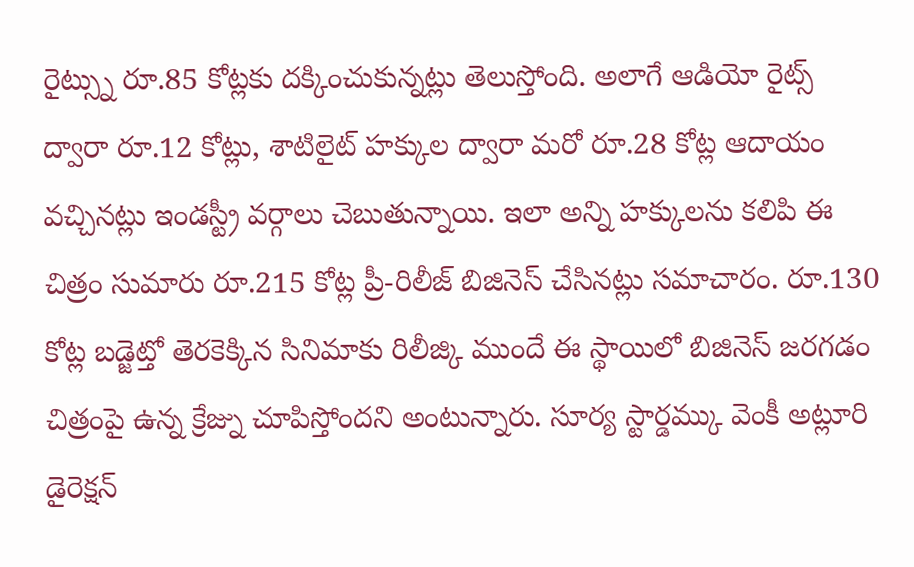రైట్స్ను రూ.85 కోట్లకు దక్కించుకున్నట్లు తెలుస్తోంది. అలాగే ఆడియో రైట్స్ ద్వారా రూ.12 కోట్లు, శాటిలైట్ హక్కుల ద్వారా మరో రూ.28 కోట్ల ఆదాయం వచ్చినట్లు ఇండస్ట్రీ వర్గాలు చెబుతున్నాయి. ఇలా అన్ని హక్కులను కలిపి ఈ చిత్రం సుమారు రూ.215 కోట్ల ప్రీ-రిలీజ్ బిజినెస్ చేసినట్లు సమాచారం. రూ.130 కోట్ల బడ్జెట్తో తెరకెక్కిన సినిమాకు రిలీజ్కి ముందే ఈ స్థాయిలో బిజినెస్ జరగడం చిత్రంపై ఉన్న క్రేజ్ను చూపిస్తోందని అంటున్నారు. సూర్య స్టార్డమ్కు వెంకీ అట్లూరి డైరెక్షన్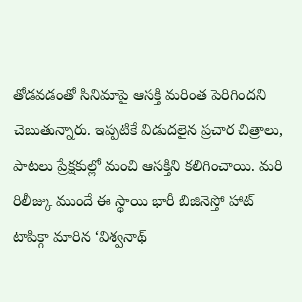తోడవడంతో సినిమాపై ఆసక్తి మరింత పెరిగిందని చెబుతున్నారు. ఇప్పటికే విడుదలైన ప్రచార చిత్రాలు, పాటలు ప్రేక్షకుల్లో మంచి ఆసక్తిని కలిగించాయి. మరి రిలీజ్కు ముందే ఈ స్థాయి భారీ బిజినెస్తో హాట్ టాపిక్గా మారిన ‘విశ్వనాథ్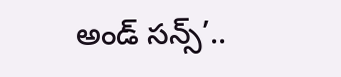అండ్ సన్స్’..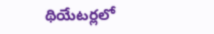థియేటర్లలో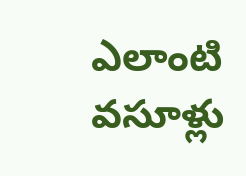ఎలాంటి వసూళ్లు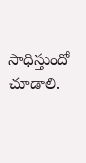సాధిస్తుందో చూడాలి.